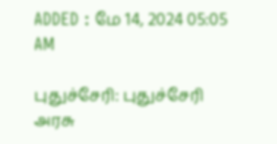ADDED : மே 14, 2024 05:05 AM

புதுச்சேரி: புதுச்சேரி அரசு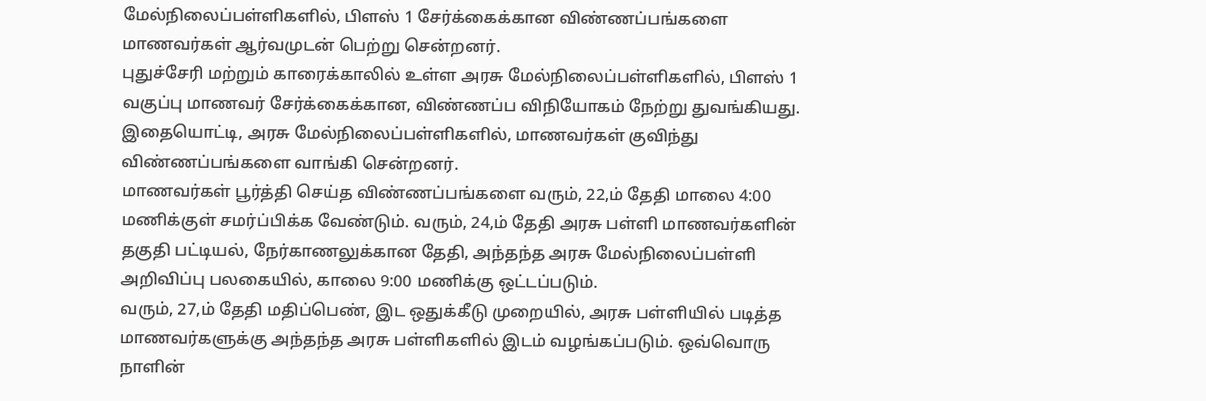மேல்நிலைப்பள்ளிகளில், பிளஸ் 1 சேர்க்கைக்கான விண்ணப்பங்களை மாணவர்கள் ஆர்வமுடன் பெற்று சென்றனர்.
புதுச்சேரி மற்றும் காரைக்காலில் உள்ள அரசு மேல்நிலைப்பள்ளிகளில், பிளஸ் 1 வகுப்பு மாணவர் சேர்க்கைக்கான, விண்ணப்ப விநியோகம் நேற்று துவங்கியது. இதையொட்டி, அரசு மேல்நிலைப்பள்ளிகளில், மாணவர்கள் குவிந்து விண்ணப்பங்களை வாங்கி சென்றனர்.
மாணவர்கள் பூர்த்தி செய்த விண்ணப்பங்களை வரும், 22,ம் தேதி மாலை 4:00 மணிக்குள் சமர்ப்பிக்க வேண்டும். வரும், 24,ம் தேதி அரசு பள்ளி மாணவர்களின் தகுதி பட்டியல், நேர்காணலுக்கான தேதி, அந்தந்த அரசு மேல்நிலைப்பள்ளி அறிவிப்பு பலகையில், காலை 9:00 மணிக்கு ஒட்டப்படும்.
வரும், 27,ம் தேதி மதிப்பெண், இட ஒதுக்கீடு முறையில், அரசு பள்ளியில் படித்த மாணவர்களுக்கு அந்தந்த அரசு பள்ளிகளில் இடம் வழங்கப்படும். ஒவ்வொரு நாளின்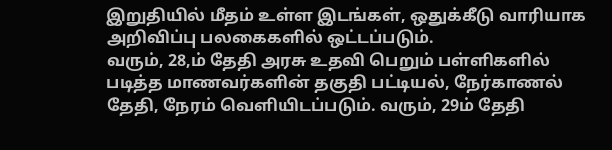இறுதியில் மீதம் உள்ள இடங்கள், ஒதுக்கீடு வாரியாக அறிவிப்பு பலகைகளில் ஒட்டப்படும்.
வரும், 28,ம் தேதி அரசு உதவி பெறும் பள்ளிகளில் படித்த மாணவர்களின் தகுதி பட்டியல், நேர்காணல் தேதி, நேரம் வெளியிடப்படும். வரும், 29ம் தேதி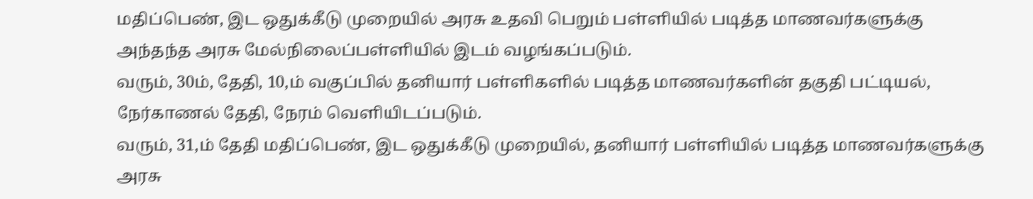மதிப்பெண், இட ஒதுக்கீடு முறையில் அரசு உதவி பெறும் பள்ளியில் படித்த மாணவர்களுக்கு அந்தந்த அரசு மேல்நிலைப்பள்ளியில் இடம் வழங்கப்படும்.
வரும், 30ம், தேதி, 10,ம் வகுப்பில் தனியார் பள்ளிகளில் படித்த மாணவர்களின் தகுதி பட்டியல், நேர்காணல் தேதி, நேரம் வெளியிடப்படும்.
வரும், 31,ம் தேதி மதிப்பெண், இட ஒதுக்கீடு முறையில், தனியார் பள்ளியில் படித்த மாணவர்களுக்கு அரசு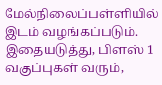மேல்நிலைப்பள்ளியில் இடம் வழங்கப்படும்.
இதையடுத்து, பிளஸ் 1 வகுப்புகள் வரும்,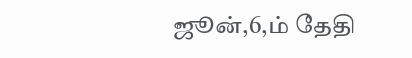ஜூன்,6,ம் தேதி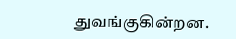துவங்குகின்றன.